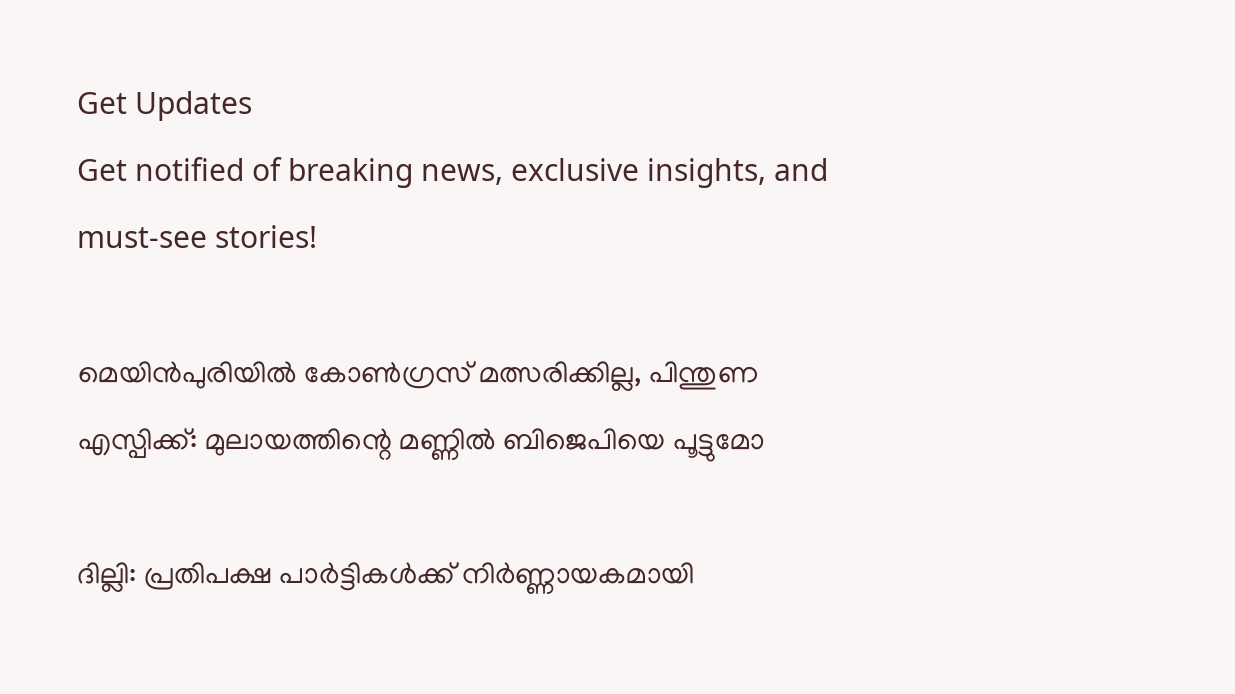Get Updates
Get notified of breaking news, exclusive insights, and must-see stories!

മെയിൻപുരിയില്‍ കോണ്‍ഗ്രസ് മത്സരിക്കില്ല, പിന്തുണ എസ്പിക്ക്: മുലായത്തിന്റെ മണ്ണില്‍ ബിജെപിയെ പൂട്ടുമോ

ദില്ലി: പ്രതിപക്ഷ പാർട്ടികള്‍ക്ക് നിർണ്ണായകമായി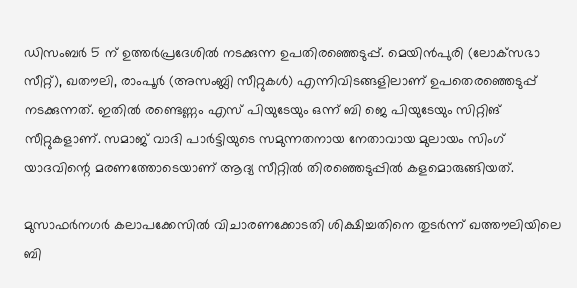ഡിസംബർ 5 ന് ഉത്തർപ്രദേശില്‍ നടക്കുന്ന ഉപതിരഞ്ഞെടുപ്പ്. മെയിൻപുരി (ലോക്‌സഭാ സീറ്റ്), ഖതൗലി, രാംപൂർ (അസംബ്ലി സീറ്റുകൾ) എന്നിവിടങ്ങളിലാണ് ഉപതെരഞ്ഞെടുപ്പ് നടക്കുന്നത്. ഇതില്‍ രണ്ടെണ്ണം എസ് പിയുടേയും ഒന്ന് ബി ജെ പിയുടേയും സിറ്റിങ് സീറ്റുകളാണ്. സമാജ് വാദി പാർട്ടിയുടെ സമുന്നതനായ നേതാവായ മുലായം സിംഗ് യാദവിന്റെ മരണത്തോടെയാണ് ആദ്യ സീറ്റില്‍ തിരഞ്ഞെടുപ്പില്‍ കളമൊരുങ്ങിയത്.

മുസാഫർനഗർ കലാപക്കേസിൽ വിചാരണക്കോടതി ശിക്ഷിച്ചതിനെ തുടർന്ന് ഖത്തൗലിയിലെ ബി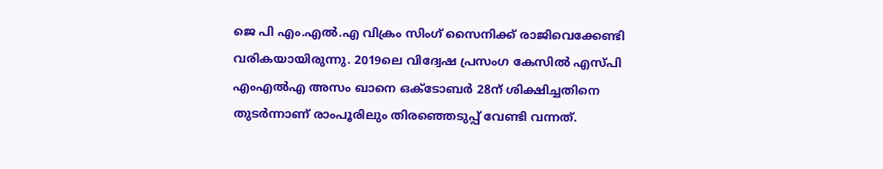ജെ പി എം.എൽ.എ വിക്രം സിംഗ് സൈനിക്ക് രാജിവെക്കേണ്ടി വരികയായിരുന്നു. 2019ലെ വിദ്വേഷ പ്രസംഗ കേസിൽ എസ്പി എംഎൽഎ അസം ഖാനെ ഒക്ടോബർ 28ന് ശിക്ഷിച്ചതിനെ തുടർന്നാണ് രാംപൂരിലും തിരഞ്ഞെടുപ്പ് വേണ്ടി വന്നത്.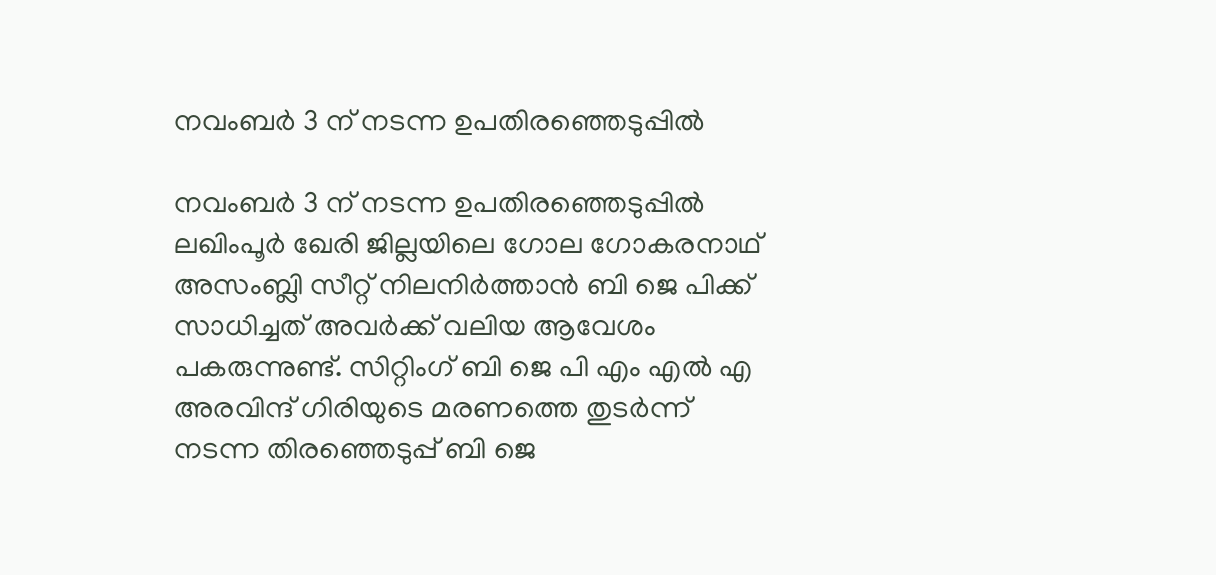നവംബർ 3 ന് നടന്ന ഉപതിരഞ്ഞെടുപ്പിൽ

നവംബർ 3 ന് നടന്ന ഉപതിരഞ്ഞെടുപ്പിൽ ലഖിംപൂർ ഖേരി ജില്ലയിലെ ഗോല ഗോകരനാഥ് അസംബ്ലി സീറ്റ് നിലനിർത്താന്‍ ബി ജെ പിക്ക് സാധിച്ചത് അവർക്ക് വലിയ ആവേശം പകരുന്നുണ്ട്. സിറ്റിംഗ് ബി ജെ പി എം എൽ എ അരവിന്ദ് ഗിരിയുടെ മരണത്തെ തുടർന്ന് നടന്ന തിരഞ്ഞെടുപ്പ് ബി ജെ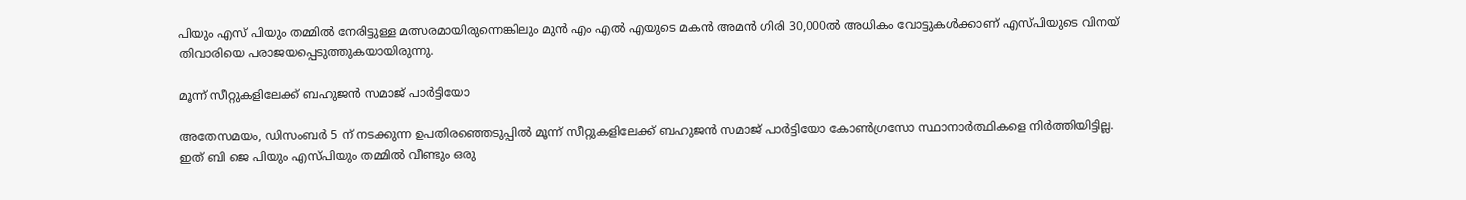പിയും എസ് പിയും തമ്മിൽ നേരിട്ടുള്ള മത്സരമായിരുന്നെങ്കിലും മുൻ എം എൽ എയുടെ മകൻ അമൻ ഗിരി 30,000ൽ അധികം വോട്ടുകൾക്കാണ് എസ്പിയുടെ വിനയ് തിവാരിയെ പരാജയപ്പെടുത്തുകയായിരുന്നു.

മൂന്ന് സീറ്റുകളിലേക്ക് ബഹുജൻ സമാജ് പാർട്ടിയോ

അതേസമയം, ഡിസംബർ 5 ന് നടക്കുന്ന ഉപതിരഞ്ഞെടുപ്പില്‍ മൂന്ന് സീറ്റുകളിലേക്ക് ബഹുജൻ സമാജ് പാർട്ടിയോ കോൺഗ്രസോ സ്ഥാനാർത്ഥികളെ നിർത്തിയിട്ടില്ല. ഇത് ബി ജെ പിയും എസ്പിയും തമ്മിൽ വീണ്ടും ഒരു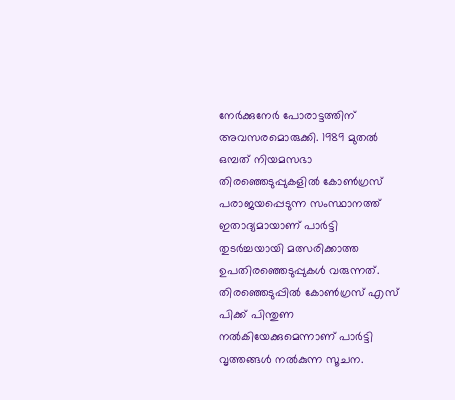നേർക്കുനേർ പോരാട്ടത്തിന് അവസരമൊരുക്കി. 1989 മുതൽ ഒമ്പത് നിയമസഭാ തിരഞ്ഞെടുപ്പുകളിൽ കോൺഗ്രസ് പരാജയപ്പെടുന്ന സംസ്ഥാനത്ത് ഇതാദ്യമായാണ് പാർട്ടി തുടർച്ചയായി മത്സരിക്കാത്ത ഉപതിരഞ്ഞെടുപ്പുകള്‍ വരുന്നത്. തിരഞ്ഞെടുപ്പില്‍ കോണ്‍ഗ്രസ് എസ് പിക്ക് പിന്തുണ നല്‍കിയേക്കുമെന്നാണ് പാർട്ടി വൃത്തങ്ങള്‍ നല്‍കുന്ന സൂചന.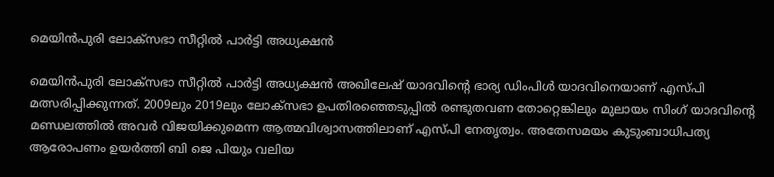മെയിൻപുരി ലോക്‌സഭാ സീറ്റിൽ പാർട്ടി അധ്യക്ഷൻ

മെയിൻപുരി ലോക്‌സഭാ സീറ്റിൽ പാർട്ടി അധ്യക്ഷൻ അഖിലേഷ് യാദവിന്റെ ഭാര്യ ഡിംപിൾ യാദവിനെയാണ് എസ്പി മത്സരിപ്പിക്കുന്നത്. 2009ലും 2019ലും ലോക്‌സഭാ ഉപതിരഞ്ഞെടുപ്പിൽ രണ്ടുതവണ തോറ്റെങ്കിലും മുലായം സിംഗ് യാദവിന്റെ മണ്ഡലത്തിൽ അവർ വിജയിക്കുമെന്ന ആത്മവിശ്വാസത്തിലാണ് എസ്പി നേതൃത്വം. അതേസമയം കുടുംബാധിപത്യ ആരോപണം ഉയർത്തി ബി ജെ പിയും വലിയ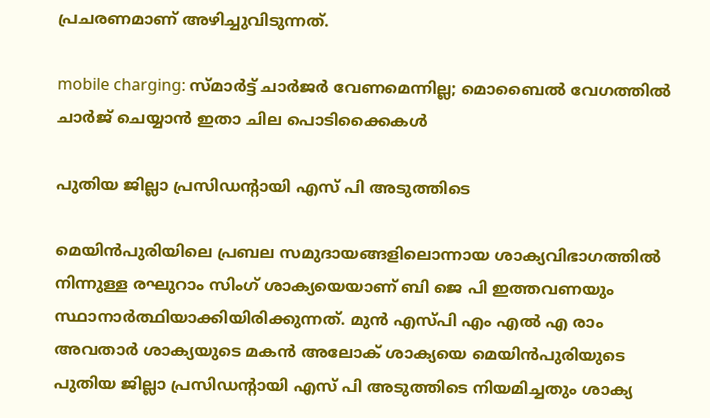പ്രചരണമാണ് അഴിച്ചുവിടുന്നത്.

mobile charging: സ്മാർട്ട് ചാർജർ വേണമെന്നില്ല; മൊബൈല്‍ വേഗത്തില്‍ ചാർജ് ചെയ്യാന്‍ ഇതാ ചില പൊടിക്കൈകള്‍

പുതിയ ജില്ലാ പ്രസിഡന്റായി എസ് പി അടുത്തിടെ

മെയിൻപുരിയിലെ പ്രബല സമുദായങ്ങളിലൊന്നായ ശാക്യവിഭാഗത്തില്‍ നിന്നുള്ള രഘുറാം സിംഗ് ശാക്യയെയാണ് ബി ജെ പി ഇത്തവണയും സ്ഥാനാർത്ഥിയാക്കിയിരിക്കുന്നത്. മുൻ എസ്പി എം എൽ എ രാം അവതാർ ശാക്യയുടെ മകന്‍ അലോക് ശാക്യയെ മെയിൻപുരിയുടെ പുതിയ ജില്ലാ പ്രസിഡന്റായി എസ് പി അടുത്തിടെ നിയമിച്ചതും ശാക്യ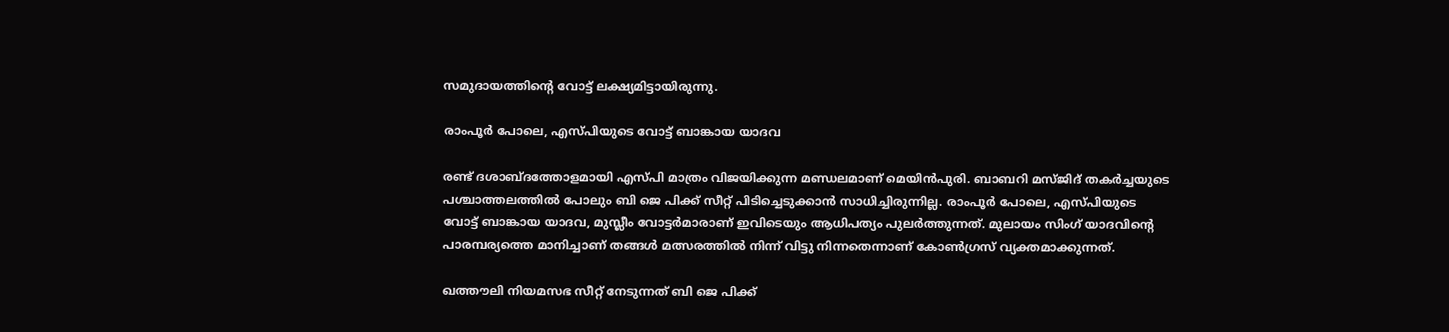സമുദായത്തിന്റെ വോട്ട് ലക്ഷ്യമിട്ടായിരുന്നു.

രാംപൂർ പോലെ, എസ്പിയുടെ വോട്ട് ബാങ്കായ യാദവ

രണ്ട് ദശാബ്ദത്തോളമായി എസ്പി മാത്രം വിജയിക്കുന്ന മണ്ഡലമാണ് മെയിൻപുരി. ബാബറി മസ്ജിദ് തകർച്ചയുടെ പശ്ചാത്തലത്തിൽ പോലും ബി ജെ പിക്ക് സീറ്റ് പിടിച്ചെടുക്കാന്‍ സാധിച്ചിരുന്നില്ല. രാംപൂർ പോലെ, എസ്പിയുടെ വോട്ട് ബാങ്കായ യാദവ, മുസ്ലീം വോട്ടർമാരാണ് ഇവിടെയും ആധിപത്യം പുലർത്തുന്നത്. മുലായം സിംഗ് യാദവിന്റെ പാരമ്പര്യത്തെ മാനിച്ചാണ് തങ്ങള്‍ മത്സരത്തില്‍ നിന്ന് വിട്ടു നിന്നതെന്നാണ് കോണ്‍ഗ്രസ് വ്യക്തമാക്കുന്നത്.

ഖത്തൗലി നിയമസഭ സീറ്റ് നേടുന്നത് ബി ജെ പിക്ക്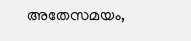അതേസമയം,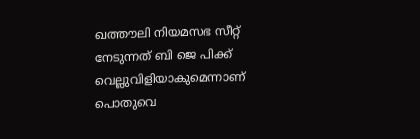ഖത്തൗലി നിയമസഭ സീറ്റ് നേടുന്നത് ബി ജെ പിക്ക് വെല്ലുവിളിയാകുമെന്നാണ് പൊതുവെ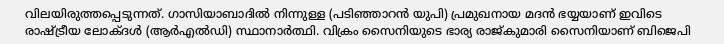വിലയിരുത്തപ്പെടുന്നത്. ഗാസിയാബാദിൽ നിന്നുള്ള (പടിഞ്ഞാറൻ യുപി) പ്രമുഖനായ മദൻ ഭയ്യയാണ് ഇവിടെ രാഷ്ട്രീയ ലോക്ദൾ (ആർഎൽഡി) സ്ഥാനാർത്ഥി. വിക്രം സൈനിയുടെ ഭാര്യ രാജ്കുമാരി സൈനിയാണ് ബിജെപി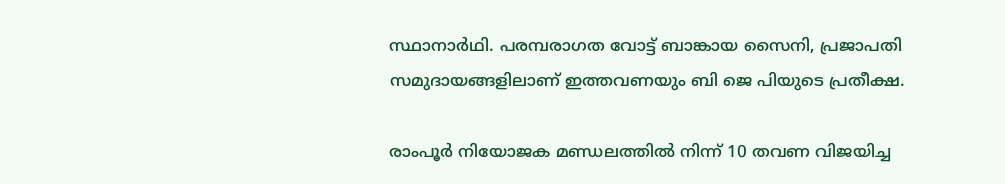സ്ഥാനാർഥി. പരമ്പരാഗത വോട്ട് ബാങ്കായ സൈനി, പ്രജാപതി സമുദായങ്ങളിലാണ് ഇത്തവണയും ബി ജെ പിയുടെ പ്രതീക്ഷ.

രാംപൂർ നിയോജക മണ്ഡലത്തിൽ നിന്ന് 10 തവണ വിജയിച്ച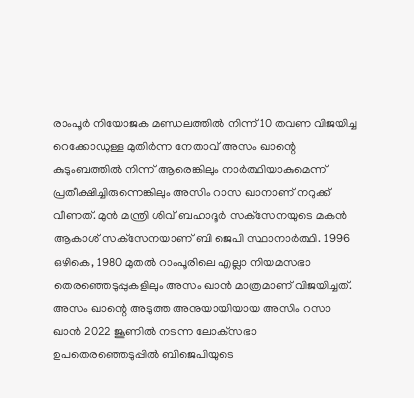രാംപൂർ നിയോജക മണ്ഡലത്തിൽ നിന്ന് 10 തവണ വിജയിച്ച റെക്കോഡുള്ള മുതിർന്ന നേതാവ് അസം ഖാന്റെ കുടുംബത്തിൽ നിന്ന് ആരെങ്കിലും നാർത്ഥിയാകുമെന്ന് പ്രതീക്ഷിച്ചിരുന്നെങ്കിലും അസിം റാസ ഖാനാണ് നറുക്ക് വീണത്. മുൻ മന്ത്രി ശിവ് ബഹാദൂർ സക്‌സേനയുടെ മകൻ ആകാശ് സക്‌സേനയാണ് ബി ജെപി സ്ഥാനാർത്ഥി. 1996 ഒഴികെ, 1980 മുതൽ റാംപൂരിലെ എല്ലാ നിയമസഭാ തെരഞ്ഞെടുപ്പുകളിലും അസം ഖാൻ മാത്രമാണ് വിജയിച്ചത്. അസം ഖാന്റെ അടുത്ത അനുയായിയായ അസിം റസാ ഖാൻ 2022 ജൂണിൽ നടന്ന ലോക്‌സഭാ ഉപതെരഞ്ഞെടുപ്പിൽ ബിജെപിയുടെ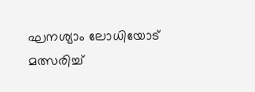ഘനശ്യാം ലോധിയോട് മത്സരിച്ച്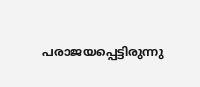പരാജയപ്പെട്ടിരുന്നു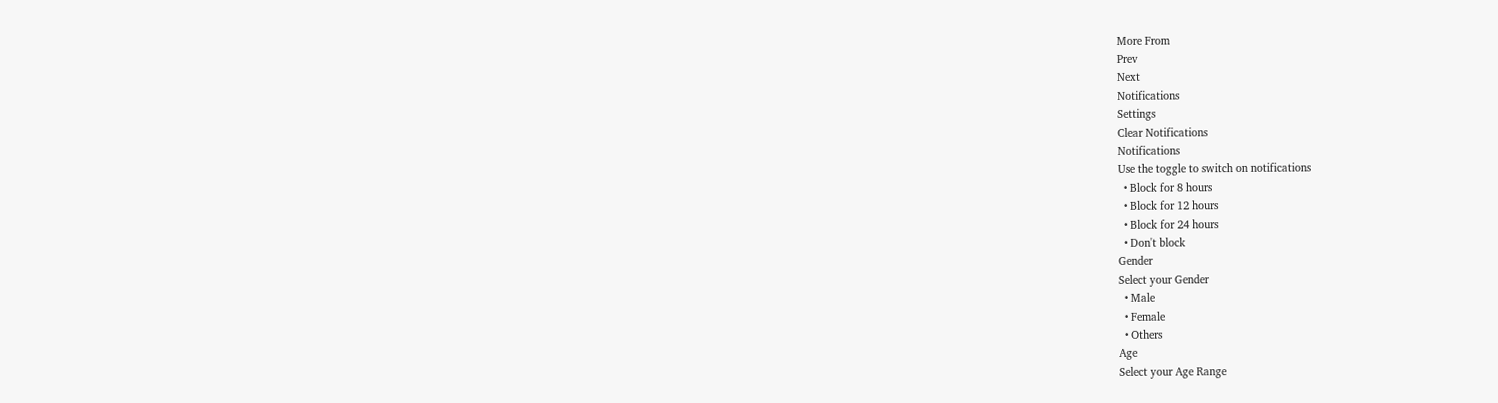More From
Prev
Next
Notifications
Settings
Clear Notifications
Notifications
Use the toggle to switch on notifications
  • Block for 8 hours
  • Block for 12 hours
  • Block for 24 hours
  • Don't block
Gender
Select your Gender
  • Male
  • Female
  • Others
Age
Select your Age Range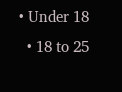• Under 18
  • 18 to 25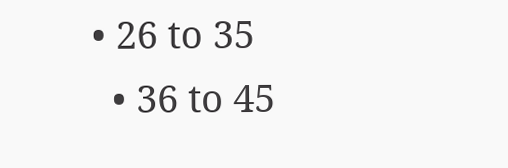• 26 to 35
  • 36 to 45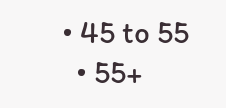• 45 to 55
  • 55+